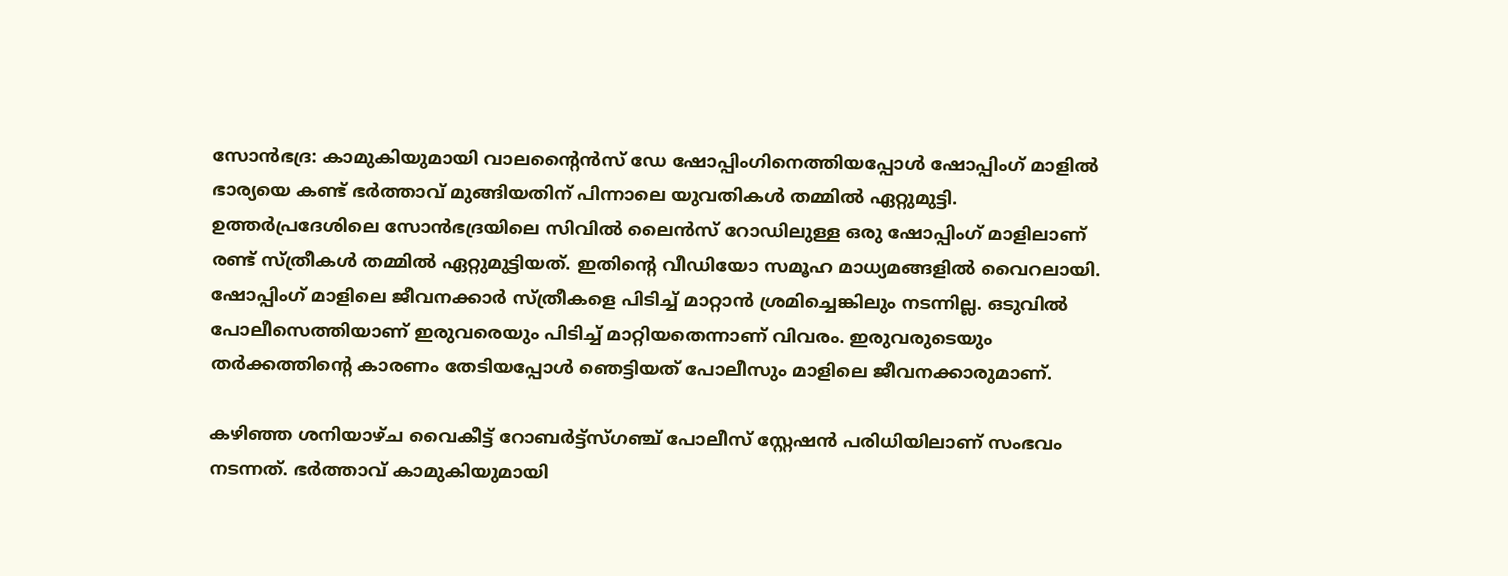സോന്‍ഭദ്ര: കാമുകിയുമായി വാലന്റൈന്‍സ് ഡേ ഷോപ്പിംഗിനെത്തിയപ്പോള്‍ ഷോപ്പിംഗ് മാളില്‍ ഭാര്യയെ കണ്ട് ഭര്‍ത്താവ് മുങ്ങിയതിന് പിന്നാലെ യുവതികള്‍ തമ്മില്‍ ഏറ്റുമുട്ടി. ഉത്തര്‍പ്രദേശിലെ സോന്‍ഭദ്രയിലെ സിവില്‍ ലൈന്‍സ് റോഡിലുള്ള ഒരു ഷോപ്പിംഗ് മാളിലാണ് രണ്ട് സ്ത്രീകള്‍ തമ്മില്‍ ഏറ്റുമുട്ടിയത്. ഇതിന്റെ വീഡിയോ സമൂഹ മാധ്യമങ്ങളില്‍ വൈറലായി. ഷോപ്പിംഗ് മാളിലെ ജീവനക്കാര്‍ സ്ത്രീകളെ പിടിച്ച് മാറ്റാന്‍ ശ്രമിച്ചെങ്കിലും നടന്നില്ല. ഒടുവില്‍ പോലീസെത്തിയാണ് ഇരുവരെയും പിടിച്ച് മാറ്റിയതെന്നാണ് വിവരം. ഇരുവരുടെയും തര്‍ക്കത്തിന്റെ കാരണം തേടിയപ്പോള്‍ ഞെട്ടിയത് പോലീസും മാളിലെ ജീവനക്കാരുമാണ്.

കഴിഞ്ഞ ശനിയാഴ്ച വൈകീട്ട് റോബര്‍ട്ട്‌സ്ഗഞ്ച് പോലീസ് സ്റ്റേഷന്‍ പരിധിയിലാണ് സംഭവം നടന്നത്. ഭര്‍ത്താവ് കാമുകിയുമായി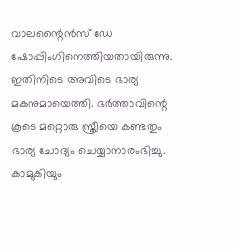വാലന്റൈന്‍സ് ഡേ ഷോപ്പിംഗിനെത്തിയതായിരുന്നു. ഇതിനിടെ അവിടെ ഭാര്യ മകനുമായെത്തി. ഭര്‍ത്താവിന്റെ കൂടെ മറ്റൊരു സ്ത്രീയെ കണ്ടതും ഭാര്യ ചോദ്യം ചെയ്യാനാരംഭിച്ചു. കാമുകിയും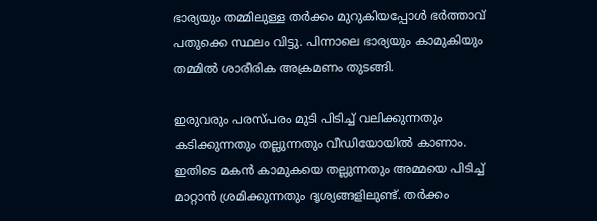ഭാര്യയും തമ്മിലുള്ള തര്‍ക്കം മുറുകിയപ്പോള്‍ ഭര്‍ത്താവ് പതുക്കെ സ്ഥലം വിട്ടു. പിന്നാലെ ഭാര്യയും കാമുകിയും തമ്മില്‍ ശാരീരിക അക്രമണം തുടങ്ങി.

ഇരുവരും പരസ്പരം മുടി പിടിച്ച് വലിക്കുന്നതും കടിക്കുന്നതും തല്ലുന്നതും വീഡിയോയില്‍ കാണാം. ഇതിടെ മകന്‍ കാമുകയെ തല്ലുന്നതും അമ്മയെ പിടിച്ച് മാറ്റാന്‍ ശ്രമിക്കുന്നതും ദൃശ്യങ്ങളിലുണ്ട്. തര്‍ക്കം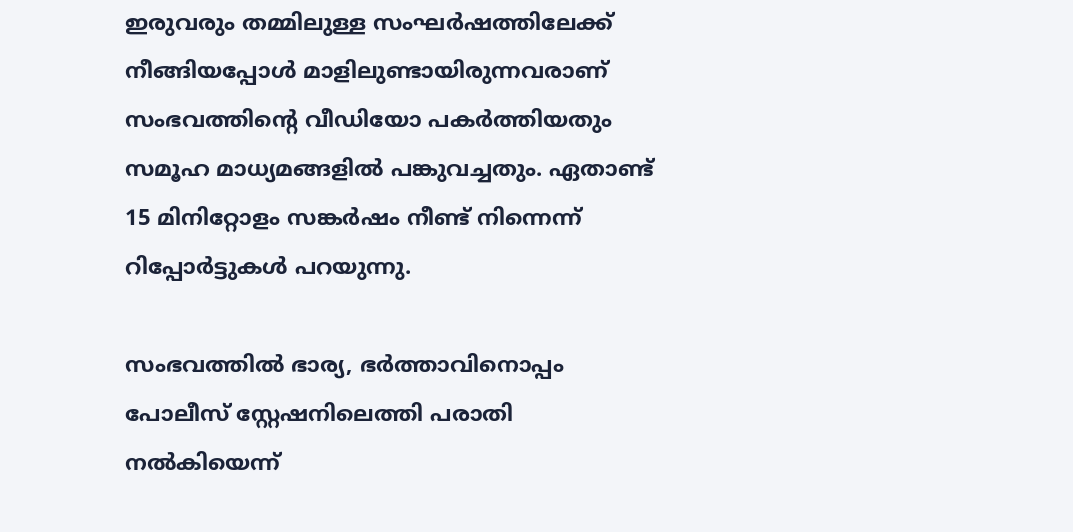ഇരുവരും തമ്മിലുള്ള സംഘര്‍ഷത്തിലേക്ക് നീങ്ങിയപ്പോള്‍ മാളിലുണ്ടായിരുന്നവരാണ് സംഭവത്തിന്റെ വീഡിയോ പകര്‍ത്തിയതും സമൂഹ മാധ്യമങ്ങളില്‍ പങ്കുവച്ചതും. ഏതാണ്ട് 15 മിനിറ്റോളം സങ്കര്‍ഷം നീണ്ട് നിന്നെന്ന് റിപ്പോര്‍ട്ടുകള്‍ പറയുന്നു.

സംഭവത്തില്‍ ഭാര്യ, ഭര്‍ത്താവിനൊപ്പം പോലീസ് സ്റ്റേഷനിലെത്തി പരാതി നല്‍കിയെന്ന്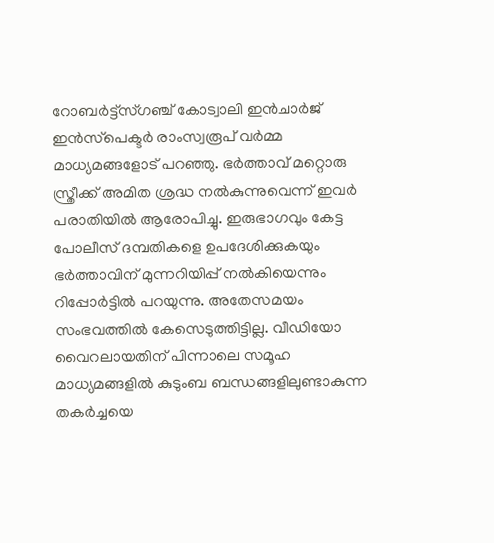റോബര്‍ട്ട്‌സ്ഗഞ്ച് കോട്വാലി ഇന്‍ചാര്‍ജ് ഇന്‍സ്‌പെക്ടര്‍ രാംസ്വരൂപ് വര്‍മ്മ മാധ്യമങ്ങളോട് പറഞ്ഞു. ഭര്‍ത്താവ് മറ്റൊരു സ്ത്രീക്ക് അമിത ശ്രദ്ധ നല്‍കുന്നുവെന്ന് ഇവര്‍ പരാതിയില്‍ ആരോപിച്ചു. ഇരുഭാഗവും കേട്ട പോലീസ് ദമ്പതികളെ ഉപദേശിക്കുകയും ഭര്‍ത്താവിന് മുന്നറിയിപ്പ് നല്‍കിയെന്നും റിപ്പോര്‍ട്ടില്‍ പറയുന്നു. അതേസമയം സംഭവത്തില്‍ കേസെടുത്തിട്ടില്ല. വീഡിയോ വൈറലായതിന് പിന്നാലെ സമൂഹ മാധ്യമങ്ങളില്‍ കുടുംബ ബന്ധങ്ങളിലുണ്ടാകുന്ന തകര്‍ച്ചയെ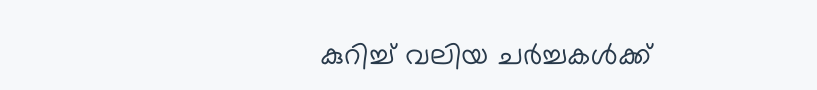കുറിച്ച് വലിയ ചര്‍ച്ചകള്‍ക്ക്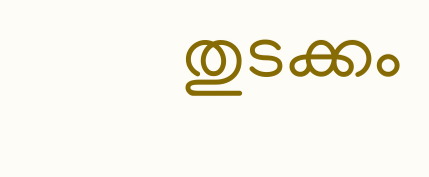തുടക്കം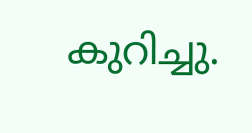കുറിച്ചു.